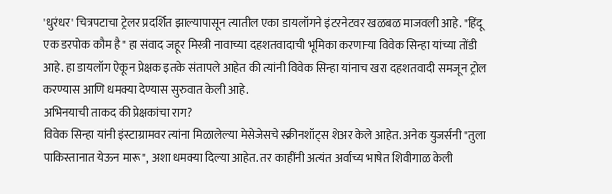'धुरंधर' चित्रपटाचा ट्रेलर प्रदर्शित झाल्यापासून त्यातील एका डायलॉगने इंटरनेटवर खळबळ माजवली आहे. "हिंदू एक डरपोक कौम है" हा संवाद जहूर मिस्त्री नावाच्या दहशतवादाची भूमिका करणाऱ्या विवेक सिन्हा यांच्या तोंडी आहे. हा डायलॉग ऐकून प्रेक्षक इतके संतापले आहेत की त्यांनी विवेक सिन्हा यांनाच खरा दहशतवादी समजून ट्रोल करण्यास आणि धमक्या देण्यास सुरुवात केली आहे.
अभिनयाची ताकद की प्रेक्षकांचा राग?
विवेक सिन्हा यांनी इंस्टाग्रामवर त्यांना मिळालेल्या मेसेजेसचे स्क्रीनशॉट्स शेअर केले आहेत. अनेक युजर्सनी "तुला पाकिस्तानात येऊन मारू", अशा धमक्या दिल्या आहेत. तर काहींनी अत्यंत अर्वाच्य भाषेत शिवीगाळ केली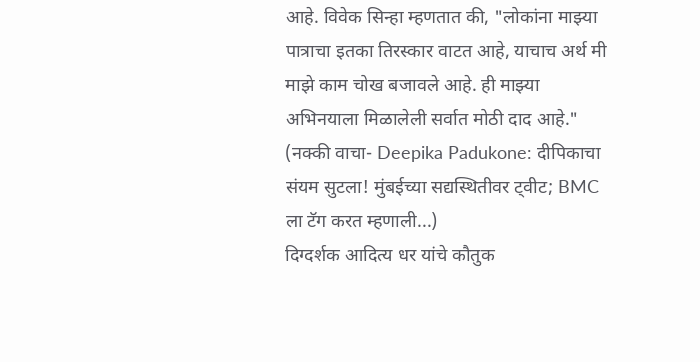आहे. विवेक सिन्हा म्हणतात की, "लोकांना माझ्या पात्राचा इतका तिरस्कार वाटत आहे, याचाच अर्थ मी माझे काम चोख बजावले आहे. ही माझ्या अभिनयाला मिळालेली सर्वात मोठी दाद आहे."
(नक्की वाचा- Deepika Padukone: दीपिकाचा संयम सुटला! मुंबईच्या सद्यस्थितीवर ट्वीट; BMC ला टॅग करत म्हणाली...)
दिग्दर्शक आदित्य धर यांचे कौतुक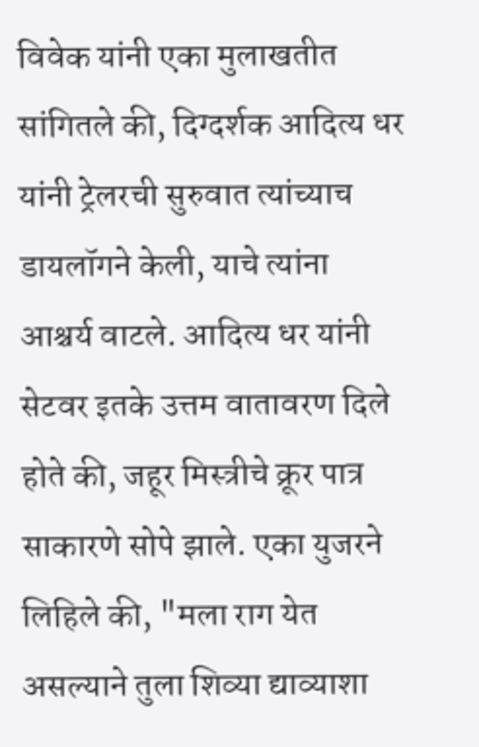विवेक यांनी एका मुलाखतीत सांगितले की, दिग्दर्शक आदित्य धर यांनी ट्रेलरची सुरुवात त्यांच्याच डायलॉगने केली, याचे त्यांना आश्चर्य वाटले. आदित्य धर यांनी सेटवर इतके उत्तम वातावरण दिले होते की, जहूर मिस्त्रीचे क्रूर पात्र साकारणे सोपे झाले. एका युजरने लिहिले की, "मला राग येत असल्याने तुला शिव्या द्याव्याशा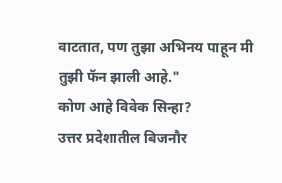वाटतात, पण तुझा अभिनय पाहून मी तुझी फॅन झाली आहे."
कोण आहे विवेक सिन्हा?
उत्तर प्रदेशातील बिजनौर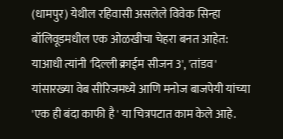(धामपुर) येथील रहिवासी असलेले विवेक सिन्हा बॉलिवूडमधील एक ओळखीचा चेहरा बनत आहेत: याआधी त्यांनी 'दिल्ली क्राईम सीजन 3', 'तांडव' यांसारख्या वेब सीरिजमध्ये आणि मनोज बाजपेयी यांच्या 'एक ही बंदा काफी है' या चित्रपटात काम केले आहे.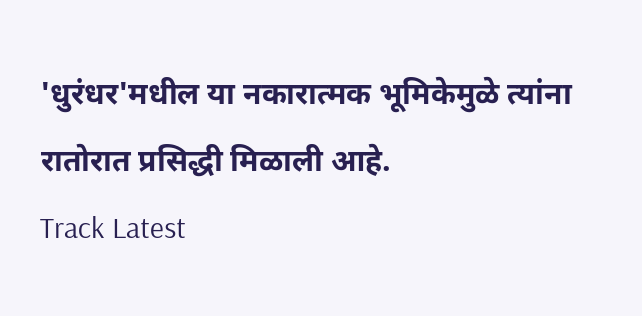'धुरंधर'मधील या नकारात्मक भूमिकेमुळे त्यांना रातोरात प्रसिद्धी मिळाली आहे.
Track Latest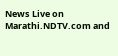News Live on Marathi.NDTV.com and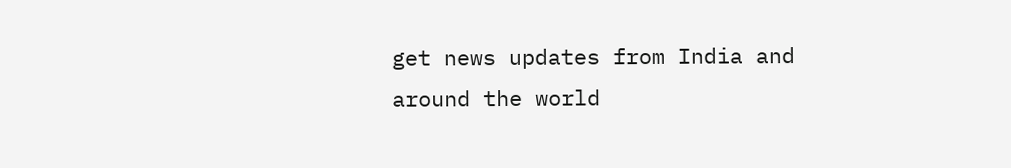get news updates from India and around the world